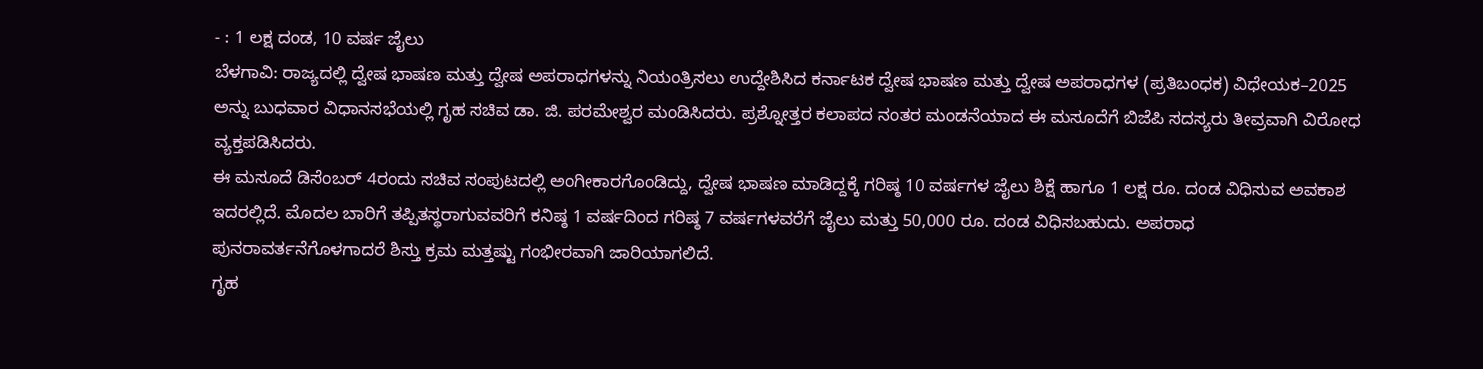- : 1 ಲಕ್ಷ ದಂಡ, 10 ವರ್ಷ ಜೈಲು
ಬೆಳಗಾವಿ: ರಾಜ್ಯದಲ್ಲಿ ದ್ವೇಷ ಭಾಷಣ ಮತ್ತು ದ್ವೇಷ ಅಪರಾಧಗಳನ್ನು ನಿಯಂತ್ರಿಸಲು ಉದ್ದೇಶಿಸಿದ ಕರ್ನಾಟಕ ದ್ವೇಷ ಭಾಷಣ ಮತ್ತು ದ್ವೇಷ ಅಪರಾಧಗಳ (ಪ್ರತಿಬಂಧಕ) ವಿಧೇಯಕ–2025 ಅನ್ನು ಬುಧವಾರ ವಿಧಾನಸಭೆಯಲ್ಲಿ ಗೃಹ ಸಚಿವ ಡಾ. ಜಿ. ಪರಮೇಶ್ವರ ಮಂಡಿಸಿದರು. ಪ್ರಶ್ನೋತ್ತರ ಕಲಾಪದ ನಂತರ ಮಂಡನೆಯಾದ ಈ ಮಸೂದೆಗೆ ಬಿಜೆಪಿ ಸದಸ್ಯರು ತೀವ್ರವಾಗಿ ವಿರೋಧ ವ್ಯಕ್ತಪಡಿಸಿದರು.
ಈ ಮಸೂದೆ ಡಿಸೆಂಬರ್ 4ರಂದು ಸಚಿವ ಸಂಪುಟದಲ್ಲಿ ಅಂಗೀಕಾರಗೊಂಡಿದ್ದು, ದ್ವೇಷ ಭಾಷಣ ಮಾಡಿದ್ದಕ್ಕೆ ಗರಿಷ್ಠ 10 ವರ್ಷಗಳ ಜೈಲು ಶಿಕ್ಷೆ ಹಾಗೂ 1 ಲಕ್ಷ ರೂ. ದಂಡ ವಿಧಿಸುವ ಅವಕಾಶ ಇದರಲ್ಲಿದೆ. ಮೊದಲ ಬಾರಿಗೆ ತಪ್ಪಿತಸ್ಥರಾಗುವವರಿಗೆ ಕನಿಷ್ಠ 1 ವರ್ಷದಿಂದ ಗರಿಷ್ಠ 7 ವರ್ಷಗಳವರೆಗೆ ಜೈಲು ಮತ್ತು 50,000 ರೂ. ದಂಡ ವಿಧಿಸಬಹುದು. ಅಪರಾಧ ಪುನರಾವರ್ತನೆಗೊಳಗಾದರೆ ಶಿಸ್ತು ಕ್ರಮ ಮತ್ತಷ್ಟು ಗಂಭೀರವಾಗಿ ಜಾರಿಯಾಗಲಿದೆ.
ಗೃಹ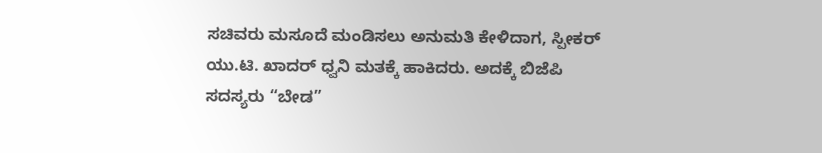ಸಚಿವರು ಮಸೂದೆ ಮಂಡಿಸಲು ಅನುಮತಿ ಕೇಳಿದಾಗ, ಸ್ಪೀಕರ್ ಯು.ಟಿ. ಖಾದರ್ ಧ್ವನಿ ಮತಕ್ಕೆ ಹಾಕಿದರು. ಅದಕ್ಕೆ ಬಿಜೆಪಿ ಸದಸ್ಯರು “ಬೇಡ”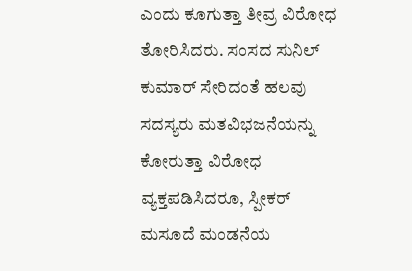ಎಂದು ಕೂಗುತ್ತಾ ತೀವ್ರ ವಿರೋಧ ತೋರಿಸಿದರು. ಸಂಸದ ಸುನಿಲ್ ಕುಮಾರ್ ಸೇರಿದಂತೆ ಹಲವು ಸದಸ್ಯರು ಮತವಿಭಜನೆಯನ್ನು ಕೋರುತ್ತಾ ವಿರೋಧ ವ್ಯಕ್ತಪಡಿಸಿದರೂ, ಸ್ಪೀಕರ್ ಮಸೂದೆ ಮಂಡನೆಯ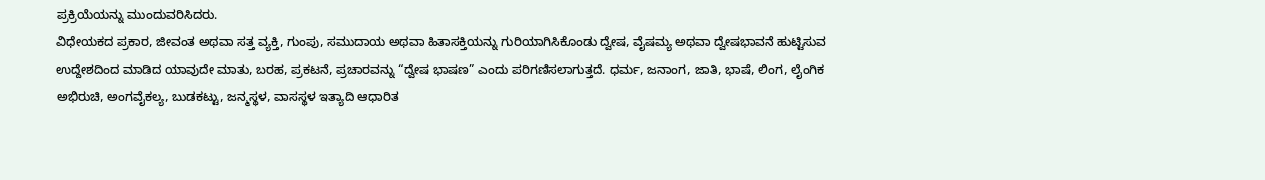ಪ್ರಕ್ರಿಯೆಯನ್ನು ಮುಂದುವರಿಸಿದರು.
ವಿಧೇಯಕದ ಪ್ರಕಾರ, ಜೀವಂತ ಅಥವಾ ಸತ್ತ ವ್ಯಕ್ತಿ, ಗುಂಪು, ಸಮುದಾಯ ಅಥವಾ ಹಿತಾಸಕ್ತಿಯನ್ನು ಗುರಿಯಾಗಿಸಿಕೊಂಡು ದ್ವೇಷ, ವೈಷಮ್ಯ ಅಥವಾ ದ್ವೇಷಭಾವನೆ ಹುಟ್ಟಿಸುವ ಉದ್ದೇಶದಿಂದ ಮಾಡಿದ ಯಾವುದೇ ಮಾತು, ಬರಹ, ಪ್ರಕಟನೆ, ಪ್ರಚಾರವನ್ನು “ದ್ವೇಷ ಭಾಷಣ” ಎಂದು ಪರಿಗಣಿಸಲಾಗುತ್ತದೆ. ಧರ್ಮ, ಜನಾಂಗ, ಜಾತಿ, ಭಾಷೆ, ಲಿಂಗ, ಲೈಂಗಿಕ ಅಭಿರುಚಿ, ಅಂಗವೈಕಲ್ಯ, ಬುಡಕಟ್ಟು, ಜನ್ಮಸ್ಥಳ, ವಾಸಸ್ಥಳ ಇತ್ಯಾದಿ ಆಧಾರಿತ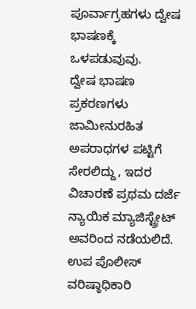ಪೂರ್ವಾಗ್ರಹಗಳು ದ್ವೇಷ ಭಾಷಣಕ್ಕೆ ಒಳಪಡುವುವು.
ದ್ವೇಷ ಭಾಷಣ ಪ್ರಕರಣಗಳು ಜಾಮೀನುರಹಿತ ಅಪರಾಧಗಳ ಪಟ್ಟಿಗೆ ಸೇರಲಿದ್ದು, ಇದರ ವಿಚಾರಣೆ ಪ್ರಥಮ ದರ್ಜೆ ನ್ಯಾಯಿಕ ಮ್ಯಾಜಿಸ್ಟ್ರೇಟ್ ಅವರಿಂದ ನಡೆಯಲಿದೆ. ಉಪ ಪೊಲೀಸ್ ವರಿಷ್ಠಾಧಿಕಾರಿ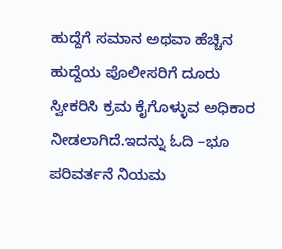ಹುದ್ದೆಗೆ ಸಮಾನ ಅಥವಾ ಹೆಚ್ಚಿನ ಹುದ್ದೆಯ ಪೊಲೀಸರಿಗೆ ದೂರು ಸ್ವೀಕರಿಸಿ ಕ್ರಮ ಕೈಗೊಳ್ಳುವ ಅಧಿಕಾರ ನೀಡಲಾಗಿದೆ.ಇದನ್ನು ಓದಿ –ಭೂ ಪರಿವರ್ತನೆ ನಿಯಮ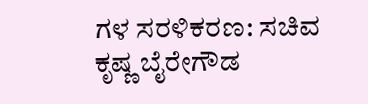ಗಳ ಸರಳಿಕರಣ: ಸಚಿವ ಕೃಷ್ಣ ಬೈರೇಗೌಡ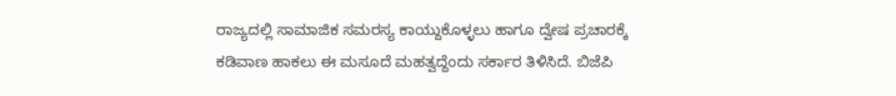ರಾಜ್ಯದಲ್ಲಿ ಸಾಮಾಜಿಕ ಸಮರಸ್ಯ ಕಾಯ್ದುಕೊಳ್ಳಲು ಹಾಗೂ ದ್ವೇಷ ಪ್ರಚಾರಕ್ಕೆ ಕಡಿವಾಣ ಹಾಕಲು ಈ ಮಸೂದೆ ಮಹತ್ವದ್ದೆಂದು ಸರ್ಕಾರ ತಿಳಿಸಿದೆ. ಬಿಜೆಪಿ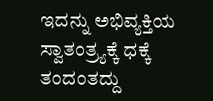ಇದನ್ನು ಅಭಿವ್ಯಕ್ತಿಯ ಸ್ವಾತಂತ್ರ್ಯಕ್ಕೆ ಧಕ್ಕೆ ತಂದಂತದ್ದು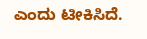ಎಂದು ಟೀಕಿಸಿದೆ.